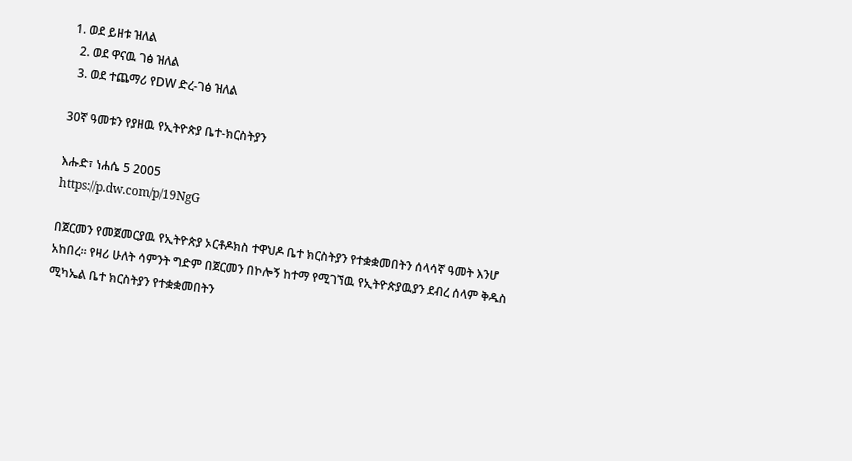1. ወደ ይዘቱ ዝለል
  2. ወደ ዋናዉ ገፅ ዝለል
  3. ወደ ተጨማሪ የDW ድረ-ገፅ ዝለል

30ኛ ዓመቱን የያዘዉ የኢትዮጵያ ቤተ-ክርስትያን

እሑድ፣ ነሐሴ 5 2005
https://p.dw.com/p/19NgG

በጀርመን የመጀመርያዉ የኢትዮጵያ ኦርቶዶክስ ተዋህዶ ቤተ ክርስትያን የተቋቋመበትን ሰላሳኛ ዓመት እንሆ አከበረ። የዛሪ ሁለት ሳምንት ግድም በጀርመን በኮሎኝ ከተማ የሚገኘዉ የኢትዮጵያዉያን ደብረ ሰላም ቅዱስ ሚካኤል ቤተ ክርስትያን የተቋቋመበትን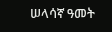ሠላሳኛ ዓመት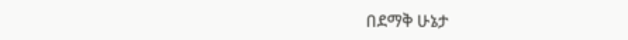በደማቅ ሁኔታ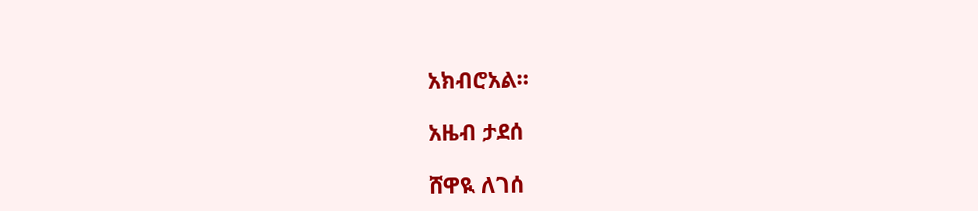አክብሮአል።

አዜብ ታደሰ

ሸዋዪ ለገሰ